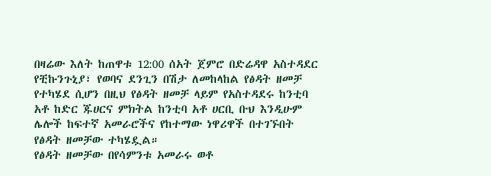በዛሬው እለት ከጠዋቱ 12:00 ሰአት ጀምሮ በድሬዳዋ አስተዳደር የቺኩንጉኒያ፣ የወባና ደንጊን በሽታ ለመከላከል የፅዳት ዘመቻ የተካሄደ ሲሆን በዚህ የፅዳት ዘመቻ ላይም የአስተዳደሩ ከንቲባ አቶ ከድር ጁሀርና ምክትል ከንቲባ አቶ ሀርቢ ቡህ እንዲሁም ሌሎች ከፍተኛ አመራሮችና የከተማው ነዋሪዋች በተገኙበት የፅዳት ዘመቻው ተካሄዷል።
የፅዳት ዘመቻው በየሳምንቱ አመራሩ ወቶ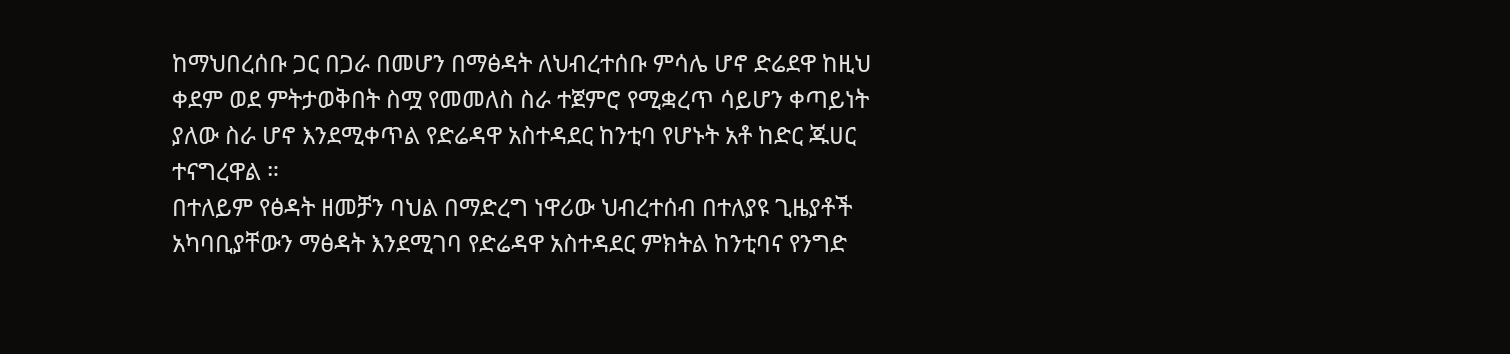ከማህበረሰቡ ጋር በጋራ በመሆን በማፅዳት ለህብረተሰቡ ምሳሌ ሆኖ ድሬደዋ ከዚህ ቀደም ወደ ምትታወቅበት ስሟ የመመለስ ስራ ተጀምሮ የሚቋረጥ ሳይሆን ቀጣይነት ያለው ስራ ሆኖ እንደሚቀጥል የድሬዳዋ አስተዳደር ከንቲባ የሆኑት አቶ ከድር ጁሀር ተናግረዋል ።
በተለይም የፅዳት ዘመቻን ባህል በማድረግ ነዋሪው ህብረተሰብ በተለያዩ ጊዜያቶች አካባቢያቸውን ማፅዳት እንደሚገባ የድሬዳዋ አስተዳደር ምክትል ከንቲባና የንግድ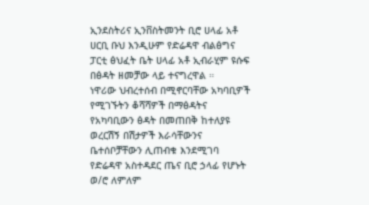ኢንደስትሪና ኢንቨስትመንት ቢሮ ሀላፊ አቶ ሀርቢ ቡህ እንዲሁም የድሬዳዋ ብልፅግና ፓርቲ ፅህፈት ቤት ሀላፊ አቶ ኢብራሂም ዩሱፍ በፅዳት ዘመቻው ላይ ተናግረዋል ።
ነዋሪው ህብረተሰብ በሚኖርባቸው አካባቢዎች የሚገኙትን ቆሻሻዎች በማፅዳትና የአካባቢውን ፅዳት በመጠበቅ ከተለያዩ ወረርሽኝ በሽታዎች እራሳቸውንና ቤተሰቦቻቸውን ሊጠብቁ እንደሚገባ የድሬዳዋ አስተዳደር ጤና ቢሮ ኃላፊ የሆኑት ወ/ሮ ለምለም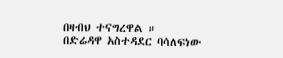በዛብህ ተናግረዋል ።
በድሬዳዋ አስተዳደር ባሳለፍነው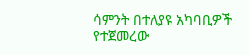ሳምንት በተለያዩ አካባቢዎች የተጀመረው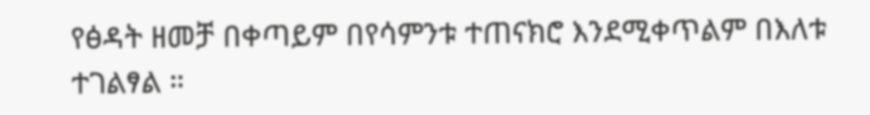የፅዳት ዘመቻ በቀጣይም በየሳምንቱ ተጠናክሮ እንደሚቀጥልም በእለቱ ተገልፃል ።